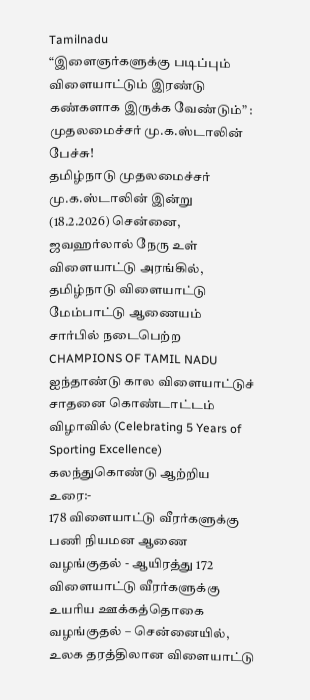Tamilnadu
“இளைஞர்களுக்கு படிப்பும் விளையாட்டும் இரண்டு கண்களாக இருக்க வேண்டும்” : முதலமைச்சர் மு.க.ஸ்டாலின் பேச்சு!
தமிழ்நாடு முதலமைச்சர் மு.க.ஸ்டாலின் இன்று (18.2.2026) சென்னை, ஜவஹர்லால் நேரு உள் விளையாட்டு அரங்கில், தமிழ்நாடு விளையாட்டு மேம்பாட்டு ஆணையம் சார்பில் நடைபெற்ற CHAMPIONS OF TAMIL NADU ஐந்தாண்டு கால விளையாட்டுச் சாதனை கொண்டாட்டம் விழாவில் (Celebrating 5 Years of Sporting Excellence) கலந்துகொண்டு ஆற்றிய உரை:-
178 விளையாட்டு வீரர்களுக்கு பணி நியமன ஆணை வழங்குதல் - ஆயிரத்து 172 விளையாட்டு வீரர்களுக்கு உயரிய ஊக்கத்தொகை வழங்குதல் – சென்னையில், உலக தரத்திலான விளையாட்டு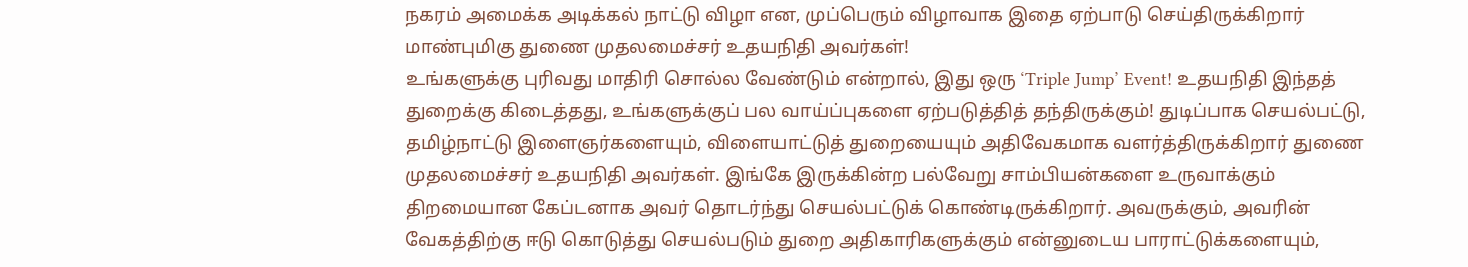நகரம் அமைக்க அடிக்கல் நாட்டு விழா என, முப்பெரும் விழாவாக இதை ஏற்பாடு செய்திருக்கிறார் மாண்புமிகு துணை முதலமைச்சர் உதயநிதி அவர்கள்!
உங்களுக்கு புரிவது மாதிரி சொல்ல வேண்டும் என்றால், இது ஒரு ‘Triple Jump’ Event! உதயநிதி இந்தத் துறைக்கு கிடைத்தது, உங்களுக்குப் பல வாய்ப்புகளை ஏற்படுத்தித் தந்திருக்கும்! துடிப்பாக செயல்பட்டு, தமிழ்நாட்டு இளைஞர்களையும், விளையாட்டுத் துறையையும் அதிவேகமாக வளர்த்திருக்கிறார் துணை முதலமைச்சர் உதயநிதி அவர்கள். இங்கே இருக்கின்ற பல்வேறு சாம்பியன்களை உருவாக்கும் திறமையான கேப்டனாக அவர் தொடர்ந்து செயல்பட்டுக் கொண்டிருக்கிறார். அவருக்கும், அவரின் வேகத்திற்கு ஈடு கொடுத்து செயல்படும் துறை அதிகாரிகளுக்கும் என்னுடைய பாராட்டுக்களையும்,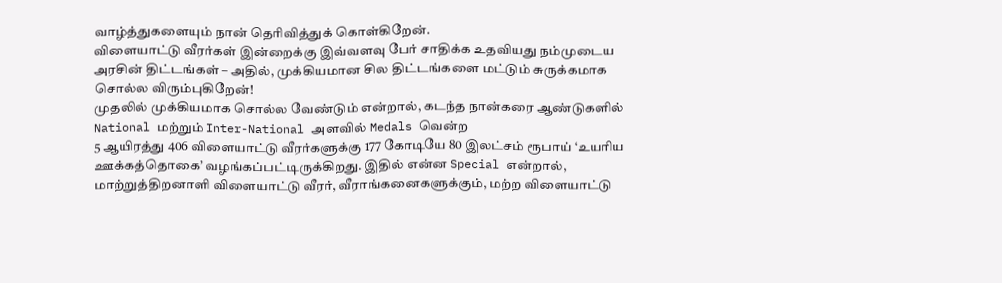வாழ்த்துகளையும் நான் தெரிவித்துக் கொள்கிறேன்.
விளையாட்டு வீரர்கள் இன்றைக்கு இவ்வளவு பேர் சாதிக்க உதவியது நம்முடைய அரசின் திட்டங்கள் – அதில், முக்கியமான சில திட்டங்களை மட்டும் சுருக்கமாக சொல்ல விரும்புகிறேன்!
முதலில் முக்கியமாக சொல்ல வேண்டும் என்றால், கடந்த நான்கரை ஆண்டுகளில் National மற்றும் Inter-National அளவில் Medals வென்ற
5 ஆயிரத்து 406 விளையாட்டு வீரர்களுக்கு 177 கோடியே 80 இலட்சம் ரூபாய் ‘உயரிய ஊக்கத்தொகை’ வழங்கப்பட்டிருக்கிறது. இதில் என்ன Special என்றால், மாற்றுத்திறனாளி விளையாட்டு வீரர், வீராங்கனைகளுக்கும், மற்ற விளையாட்டு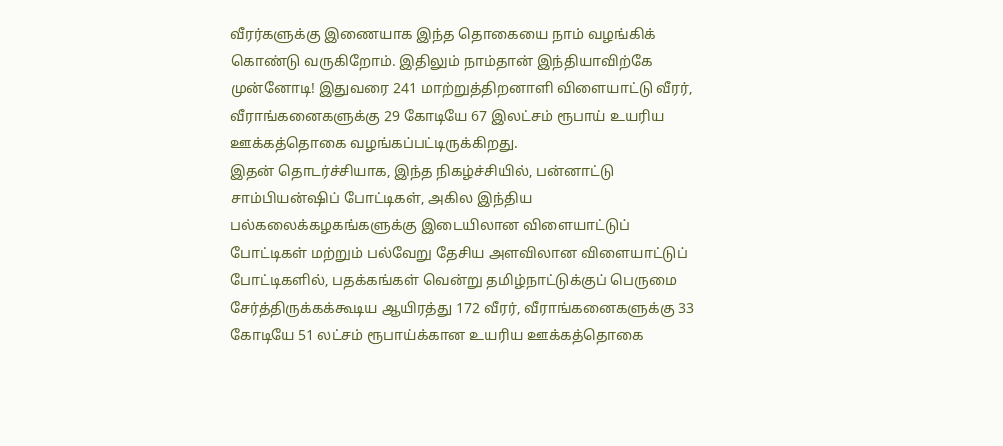வீரர்களுக்கு இணையாக இந்த தொகையை நாம் வழங்கிக் கொண்டு வருகிறோம். இதிலும் நாம்தான் இந்தியாவிற்கே முன்னோடி! இதுவரை 241 மாற்றுத்திறனாளி விளையாட்டு வீரர், வீராங்கனைகளுக்கு 29 கோடியே 67 இலட்சம் ரூபாய் உயரிய ஊக்கத்தொகை வழங்கப்பட்டிருக்கிறது.
இதன் தொடர்ச்சியாக, இந்த நிகழ்ச்சியில், பன்னாட்டு சாம்பியன்ஷிப் போட்டிகள், அகில இந்திய பல்கலைக்கழகங்களுக்கு இடையிலான விளையாட்டுப் போட்டிகள் மற்றும் பல்வேறு தேசிய அளவிலான விளையாட்டுப் போட்டிகளில், பதக்கங்கள் வென்று தமிழ்நாட்டுக்குப் பெருமை சேர்த்திருக்கக்கூடிய ஆயிரத்து 172 வீரர், வீராங்கனைகளுக்கு 33 கோடியே 51 லட்சம் ரூபாய்க்கான உயரிய ஊக்கத்தொகை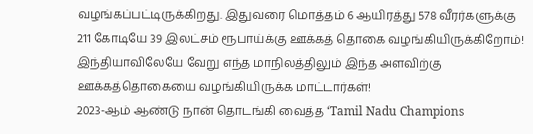வழங்கப்பட்டிருக்கிறது. இதுவரை மொத்தம் 6 ஆயிரத்து 578 வீரர்களுக்கு 211 கோடியே 39 இலட்சம் ரூபாய்க்கு ஊக்கத் தொகை வழங்கியிருக்கிறோம்! இந்தியாவிலேயே வேறு எந்த மாநிலத்திலும் இந்த அளவிற்கு ஊக்கத்தொகையை வழங்கியிருக்க மாட்டார்கள்!
2023-ஆம் ஆண்டு நான் தொடங்கி வைத்த ‘Tamil Nadu Champions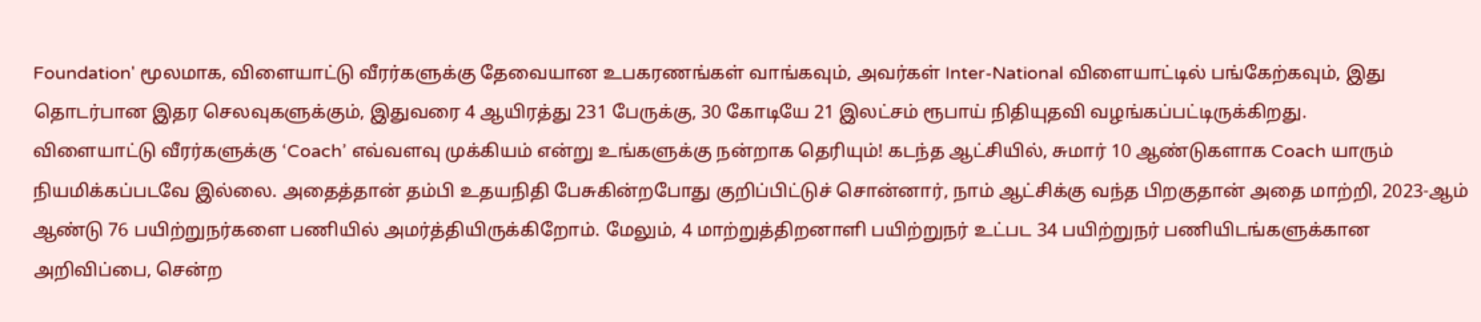Foundation' மூலமாக, விளையாட்டு வீரர்களுக்கு தேவையான உபகரணங்கள் வாங்கவும், அவர்கள் Inter-National விளையாட்டில் பங்கேற்கவும், இது தொடர்பான இதர செலவுகளுக்கும், இதுவரை 4 ஆயிரத்து 231 பேருக்கு, 30 கோடியே 21 இலட்சம் ரூபாய் நிதியுதவி வழங்கப்பட்டிருக்கிறது.
விளையாட்டு வீரர்களுக்கு ‘Coach’ எவ்வளவு முக்கியம் என்று உங்களுக்கு நன்றாக தெரியும்! கடந்த ஆட்சியில், சுமார் 10 ஆண்டுகளாக Coach யாரும் நியமிக்கப்படவே இல்லை. அதைத்தான் தம்பி உதயநிதி பேசுகின்றபோது குறிப்பிட்டுச் சொன்னார், நாம் ஆட்சிக்கு வந்த பிறகுதான் அதை மாற்றி, 2023-ஆம் ஆண்டு 76 பயிற்றுநர்களை பணியில் அமர்த்தியிருக்கிறோம். மேலும், 4 மாற்றுத்திறனாளி பயிற்றுநர் உட்பட 34 பயிற்றுநர் பணியிடங்களுக்கான அறிவிப்பை, சென்ற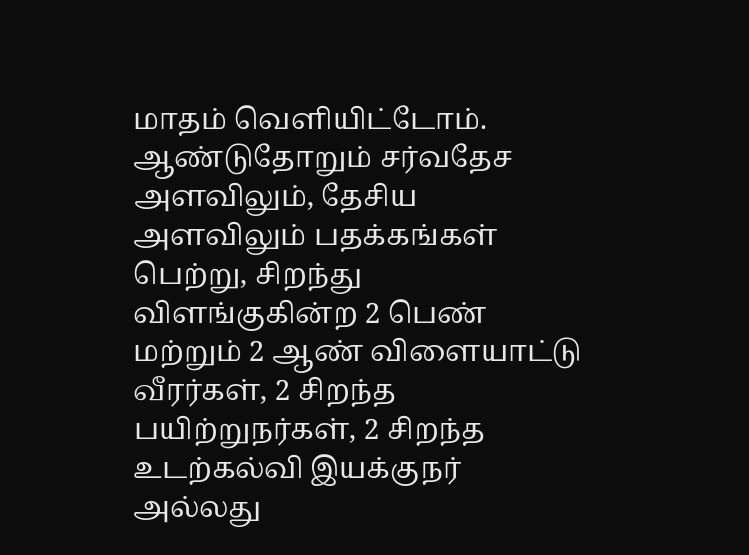மாதம் வெளியிட்டோம்.
ஆண்டுதோறும் சர்வதேச அளவிலும், தேசிய அளவிலும் பதக்கங்கள் பெற்று, சிறந்து விளங்குகின்ற 2 பெண் மற்றும் 2 ஆண் விளையாட்டு வீரர்கள், 2 சிறந்த பயிற்றுநர்கள், 2 சிறந்த உடற்கல்வி இயக்குநர் அல்லது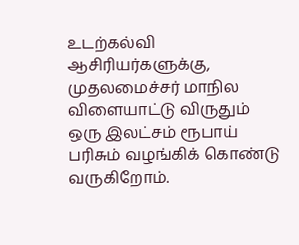உடற்கல்வி ஆசிரியர்களுக்கு, முதலமைச்சர் மாநில விளையாட்டு விருதும் ஒரு இலட்சம் ரூபாய் பரிசும் வழங்கிக் கொண்டு வருகிறோம்.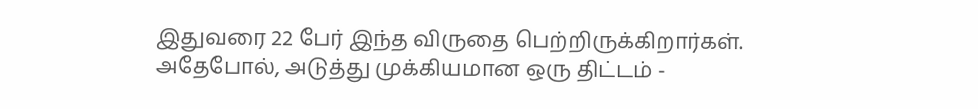இதுவரை 22 பேர் இந்த விருதை பெற்றிருக்கிறார்கள்.
அதேபோல், அடுத்து முக்கியமான ஒரு திட்டம் -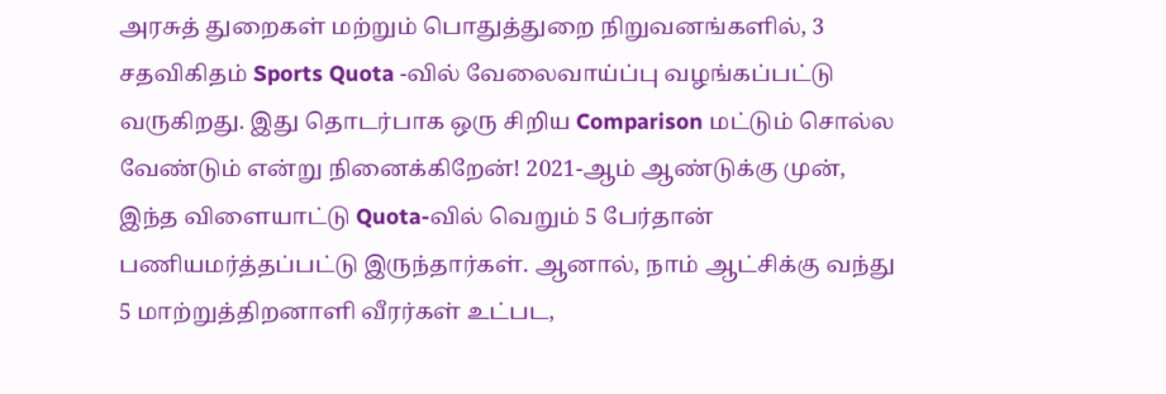அரசுத் துறைகள் மற்றும் பொதுத்துறை நிறுவனங்களில், 3 சதவிகிதம் Sports Quota -வில் வேலைவாய்ப்பு வழங்கப்பட்டு வருகிறது. இது தொடர்பாக ஒரு சிறிய Comparison மட்டும் சொல்ல வேண்டும் என்று நினைக்கிறேன்! 2021-ஆம் ஆண்டுக்கு முன், இந்த விளையாட்டு Quota-வில் வெறும் 5 பேர்தான் பணியமர்த்தப்பட்டு இருந்தார்கள். ஆனால், நாம் ஆட்சிக்கு வந்து 5 மாற்றுத்திறனாளி வீரர்கள் உட்பட,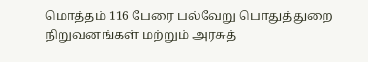மொத்தம் 116 பேரை பல்வேறு பொதுத்துறை நிறுவனங்கள் மற்றும் அரசுத்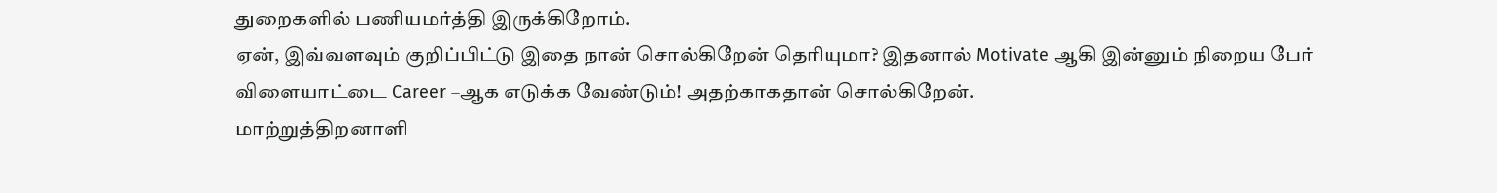துறைகளில் பணியமர்த்தி இருக்கிறோம்.
ஏன், இவ்வளவும் குறிப்பிட்டு இதை நான் சொல்கிறேன் தெரியுமா? இதனால் Motivate ஆகி இன்னும் நிறைய பேர் விளையாட்டை Career –ஆக எடுக்க வேண்டும்! அதற்காகதான் சொல்கிறேன்.
மாற்றுத்திறனாளி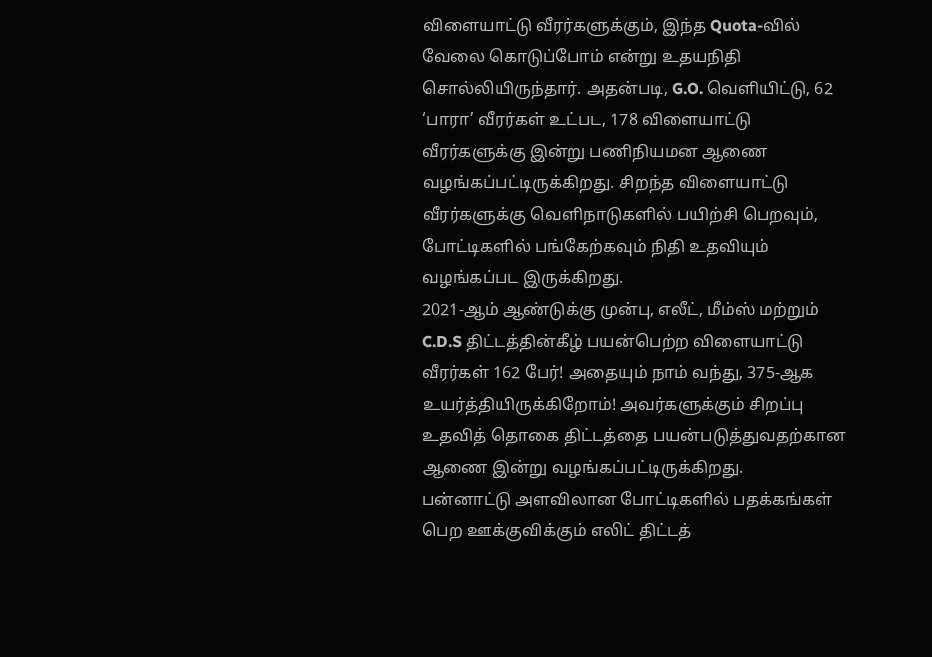விளையாட்டு வீரர்களுக்கும், இந்த Quota-வில் வேலை கொடுப்போம் என்று உதயநிதி சொல்லியிருந்தார். அதன்படி, G.O. வெளியிட்டு, 62 ‘பாரா’ வீரர்கள் உட்பட, 178 விளையாட்டு வீரர்களுக்கு இன்று பணிநியமன ஆணை வழங்கப்பட்டிருக்கிறது. சிறந்த விளையாட்டு வீரர்களுக்கு வெளிநாடுகளில் பயிற்சி பெறவும், போட்டிகளில் பங்கேற்கவும் நிதி உதவியும் வழங்கப்பட இருக்கிறது.
2021-ஆம் ஆண்டுக்கு முன்பு, எலீட், மீம்ஸ் மற்றும் C.D.S திட்டத்தின்கீழ் பயன்பெற்ற விளையாட்டு வீரர்கள் 162 பேர்! அதையும் நாம் வந்து, 375-ஆக உயர்த்தியிருக்கிறோம்! அவர்களுக்கும் சிறப்பு உதவித் தொகை திட்டத்தை பயன்படுத்துவதற்கான ஆணை இன்று வழங்கப்பட்டிருக்கிறது.
பன்னாட்டு அளவிலான போட்டிகளில் பதக்கங்கள் பெற ஊக்குவிக்கும் எலிட் திட்டத்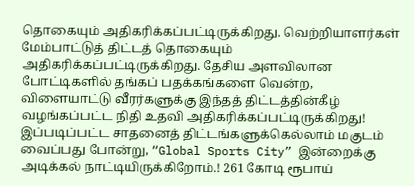தொகையும் அதிகரிக்கப்பட்டிருக்கிறது. வெற்றியாளர்கள் மேம்பாட்டுத் திட்டத் தொகையும் அதிகரிக்கப்பட்டிருக்கிறது. தேசிய அளவிலான போட்டிகளில் தங்கப் பதக்கங்களை வென்ற, விளையாட்டு வீரர்களுக்கு இந்தத் திட்டத்தின்கீழ் வழங்கப்பட்ட நிதி உதவி அதிகரிக்கப்பட்டிருக்கிறது!
இப்படிப்பட்ட சாதனைத் திட்டங்களுக்கெல்லாம் மகுடம் வைப்பது போன்று, “Global Sports City” இன்றைக்கு அடிக்கல் நாட்டியிருக்கிறோம்.! 261 கோடி ரூபாய்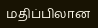மதிப்பிலான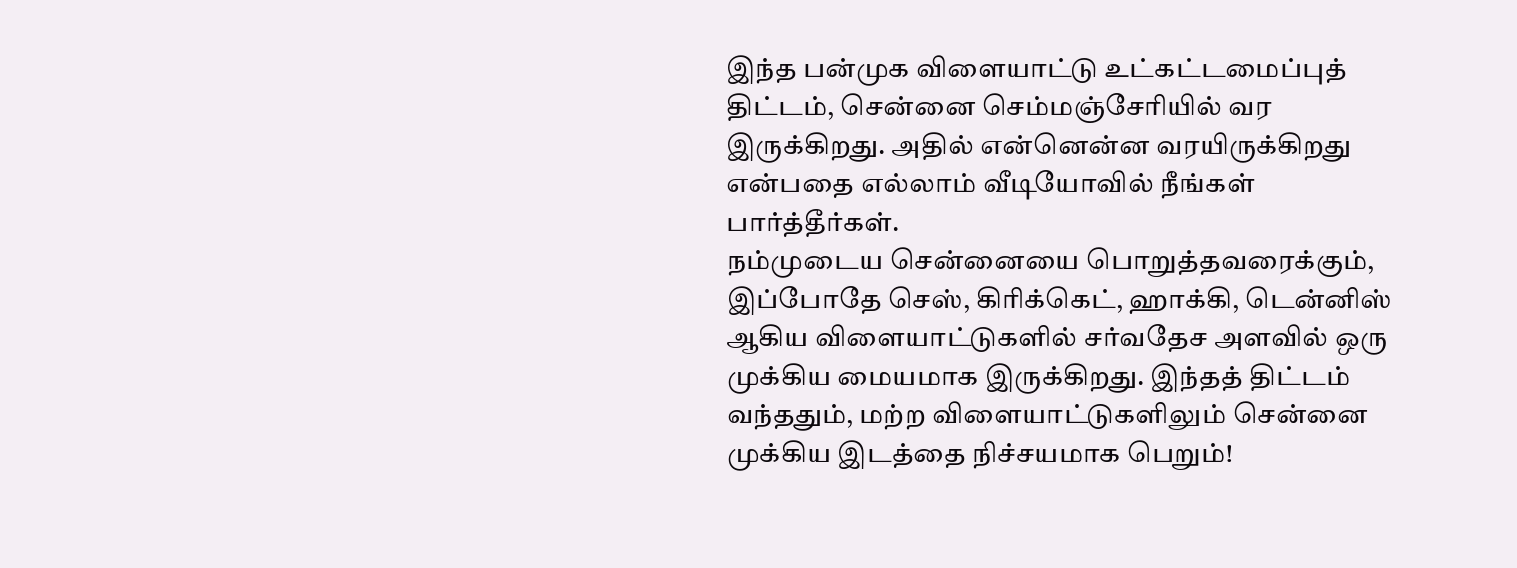இந்த பன்முக விளையாட்டு உட்கட்டமைப்புத் திட்டம், சென்னை செம்மஞ்சேரியில் வர இருக்கிறது. அதில் என்னென்ன வரயிருக்கிறது என்பதை எல்லாம் வீடியோவில் நீங்கள் பார்த்தீர்கள்.
நம்முடைய சென்னையை பொறுத்தவரைக்கும், இப்போதே செஸ், கிரிக்கெட், ஹாக்கி, டென்னிஸ் ஆகிய விளையாட்டுகளில் சர்வதேச அளவில் ஒரு முக்கிய மையமாக இருக்கிறது. இந்தத் திட்டம் வந்ததும், மற்ற விளையாட்டுகளிலும் சென்னை முக்கிய இடத்தை நிச்சயமாக பெறும்!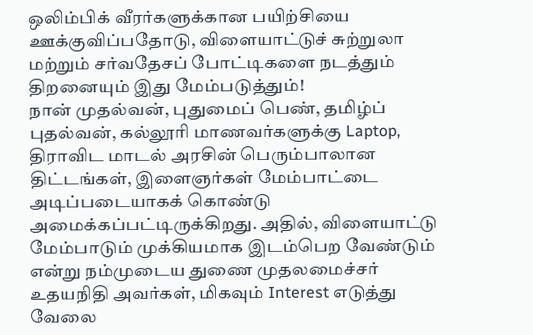ஒலிம்பிக் வீரர்களுக்கான பயிற்சியை ஊக்குவிப்பதோடு, விளையாட்டுச் சுற்றுலா மற்றும் சர்வதேசப் போட்டிகளை நடத்தும் திறனையும் இது மேம்படுத்தும்!
நான் முதல்வன், புதுமைப் பெண், தமிழ்ப் புதல்வன், கல்லூரி மாணவர்களுக்கு Laptop, திராவிட மாடல் அரசின் பெரும்பாலான திட்டங்கள், இளைஞர்கள் மேம்பாட்டை அடிப்படையாகக் கொண்டு அமைக்கப்பட்டிருக்கிறது. அதில், விளையாட்டு மேம்பாடும் முக்கியமாக இடம்பெற வேண்டும் என்று நம்முடைய துணை முதலமைச்சர் உதயநிதி அவர்கள், மிகவும் Interest எடுத்து வேலை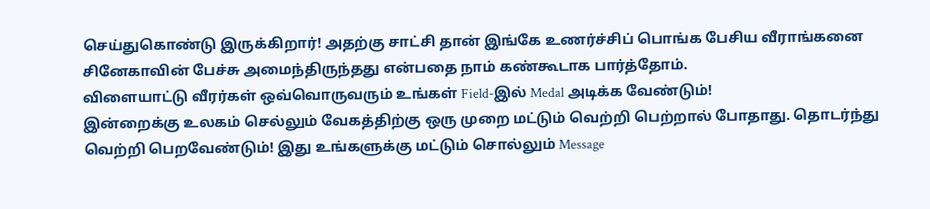செய்துகொண்டு இருக்கிறார்! அதற்கு சாட்சி தான் இங்கே உணர்ச்சிப் பொங்க பேசிய வீராங்கனை சினேகாவின் பேச்சு அமைந்திருந்தது என்பதை நாம் கண்கூடாக பார்த்தோம்.
விளையாட்டு வீரர்கள் ஒவ்வொருவரும் உங்கள் Field-இல் Medal அடிக்க வேண்டும்!
இன்றைக்கு உலகம் செல்லும் வேகத்திற்கு ஒரு முறை மட்டும் வெற்றி பெற்றால் போதாது. தொடர்ந்து வெற்றி பெறவேண்டும்! இது உங்களுக்கு மட்டும் சொல்லும் Message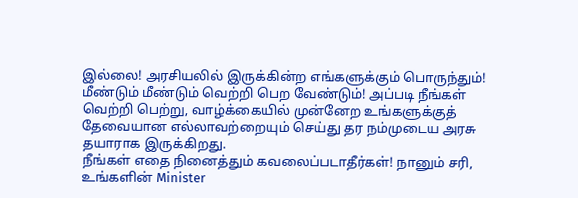இல்லை! அரசியலில் இருக்கின்ற எங்களுக்கும் பொருந்தும்! மீண்டும் மீண்டும் வெற்றி பெற வேண்டும்! அப்படி நீங்கள் வெற்றி பெற்று, வாழ்க்கையில் முன்னேற உங்களுக்குத் தேவையான எல்லாவற்றையும் செய்து தர நம்முடைய அரசு தயாராக இருக்கிறது.
நீங்கள் எதை நினைத்தும் கவலைப்படாதீர்கள்! நானும் சரி, உங்களின் Minister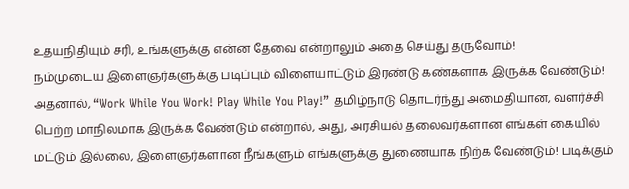உதயநிதியும் சரி, உங்களுக்கு என்ன தேவை என்றாலும் அதை செய்து தருவோம்!
நம்முடைய இளைஞர்களுக்கு படிப்பும் விளையாட்டும் இரண்டு கண்களாக இருக்க வேண்டும்! அதனால், “Work While You Work! Play While You Play!” தமிழ்நாடு தொடர்ந்து அமைதியான, வளர்ச்சி பெற்ற மாநிலமாக இருக்க வேண்டும் என்றால், அது, அரசியல் தலைவர்களான எங்கள் கையில் மட்டும் இல்லை, இளைஞர்களான நீங்களும் எங்களுக்கு துணையாக நிற்க வேண்டும்! படிக்கும்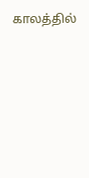காலத்தில்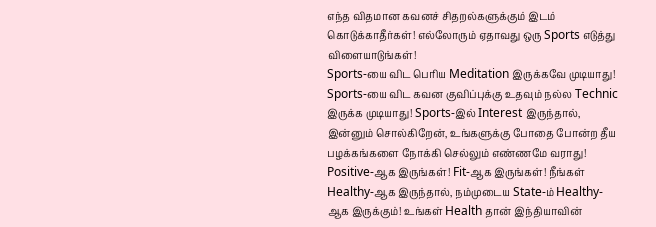எந்த விதமான கவனச் சிதறல்களுக்கும் இடம் கொடுக்காதீர்கள்! எல்லோரும் ஏதாவது ஒரு Sports எடுத்து விளையாடுங்கள்!
Sports-யை விட பெரிய Meditation இருக்கவே முடியாது!
Sports-யை விட கவன குவிப்புக்கு உதவும் நல்ல Technic இருக்க முடியாது! Sports-இல் Interest இருந்தால், இன்னும் சொல்கிறேன், உங்களுக்கு போதை போன்ற தீய பழக்கங்களை நோக்கி செல்லும் எண்ணமே வராது! Positive-ஆக இருங்கள்! Fit-ஆக இருங்கள்! நீங்கள் Healthy-ஆக இருந்தால், நம்முடைய State-ம் Healthy-ஆக இருக்கும்! உங்கள் Health தான் இந்தியாவின்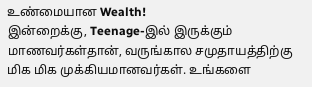உண்மையான Wealth!
இன்றைக்கு, Teenage-இல் இருக்கும் மாணவர்கள்தான், வருங்கால சமுதாயத்திற்கு மிக மிக முக்கியமானவர்கள். உங்களை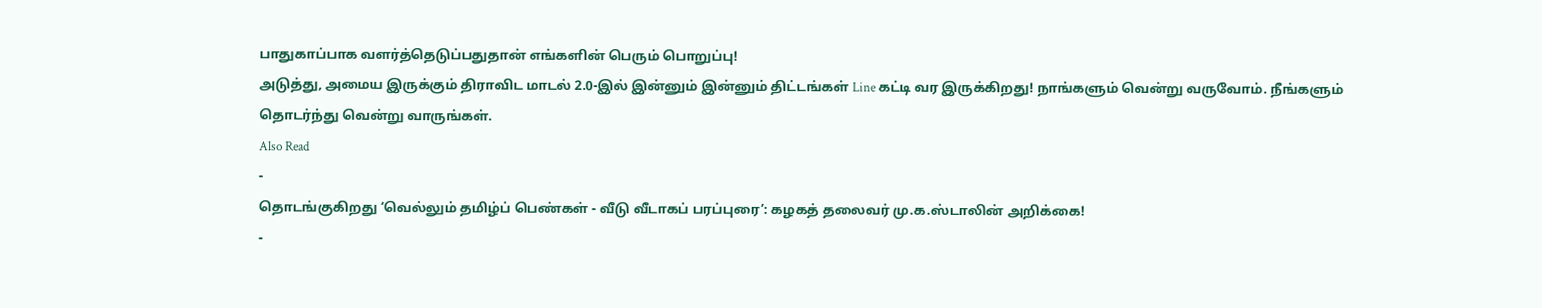பாதுகாப்பாக வளர்த்தெடுப்பதுதான் எங்களின் பெரும் பொறுப்பு!
அடுத்து, அமைய இருக்கும் திராவிட மாடல் 2.0-இல் இன்னும் இன்னும் திட்டங்கள் Line கட்டி வர இருக்கிறது! நாங்களும் வென்று வருவோம். நீங்களும் தொடர்ந்து வென்று வாருங்கள்.
Also Read
-
தொடங்குகிறது ‘வெல்லும் தமிழ்ப் பெண்கள் - வீடு வீடாகப் பரப்புரை’: கழகத் தலைவர் மு.க.ஸ்டாலின் அறிக்கை!
-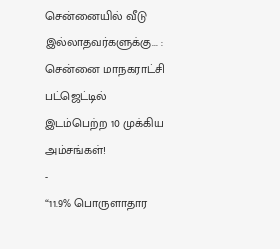சென்னையில் வீடு இல்லாதவர்களுக்கு... : சென்னை மாநகராட்சி பட்ஜெட்டில் இடம்பெற்ற 10 முக்கிய அம்சங்கள்!
-
“11.9% பொருளாதார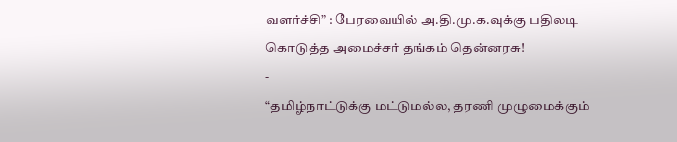வளர்ச்சி” : பேரவையில் அ.தி.மு.க.வுக்கு பதிலடி கொடுத்த அமைச்சர் தங்கம் தென்னரசு!
-
“தமிழ்நாட்டுக்கு மட்டுமல்ல, தரணி முழுமைக்கும்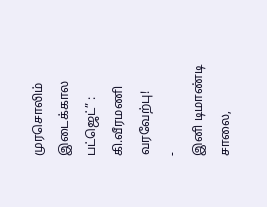முரசொலிம் இடைக்கால பட்ஜெட்” : கி.வீரமணி வரவேற்பு!
-
இனி டிமாண்டி சாலை,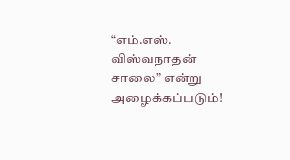“எம்.எஸ். விஸ்வநாதன் சாலை” என்று அழைக்கப்படும்!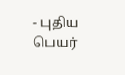- புதிய பெயர்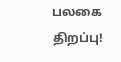பலகை திறப்பு!